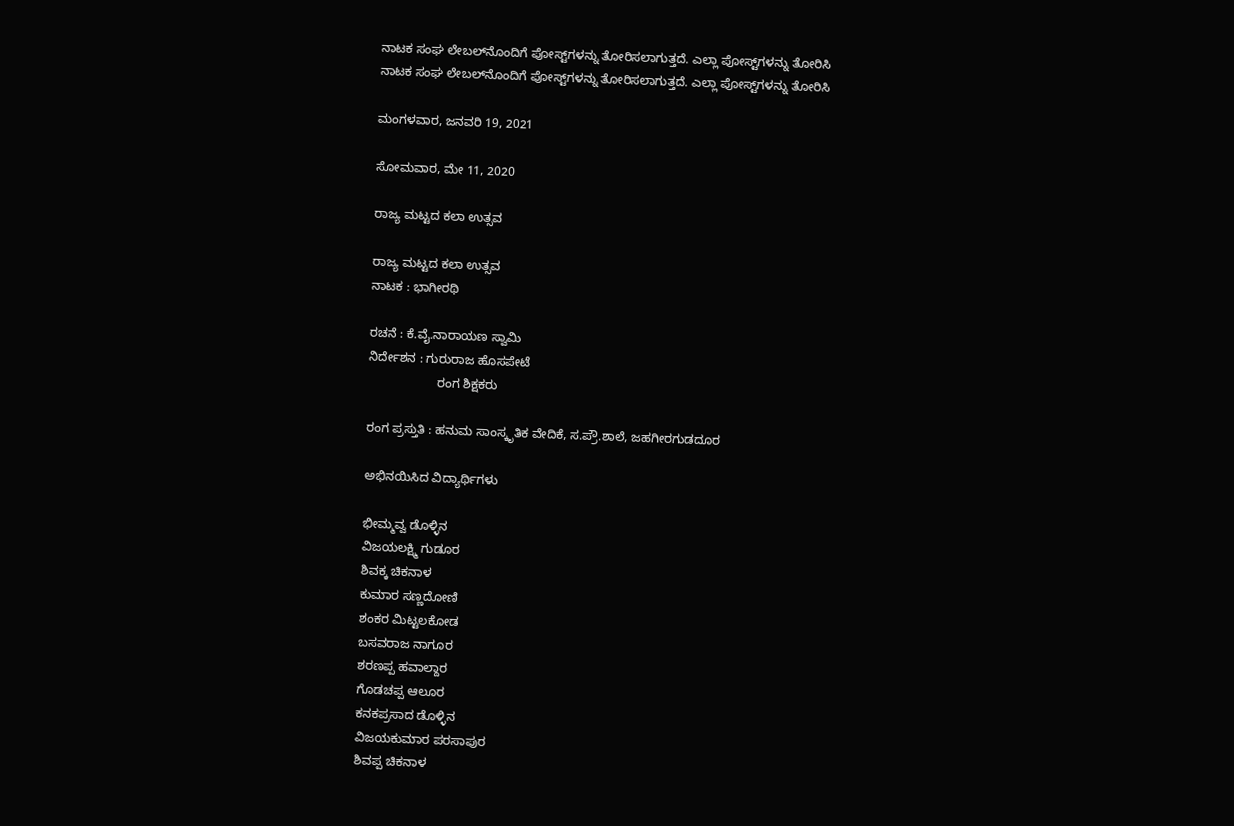ನಾಟಕ ಸಂಘ ಲೇಬಲ್‌ನೊಂದಿಗೆ ಪೋಸ್ಟ್‌ಗಳನ್ನು ತೋರಿಸಲಾಗುತ್ತದೆ. ಎಲ್ಲಾ ಪೋಸ್ಟ್‌ಗಳನ್ನು ತೋರಿಸಿ
ನಾಟಕ ಸಂಘ ಲೇಬಲ್‌ನೊಂದಿಗೆ ಪೋಸ್ಟ್‌ಗಳನ್ನು ತೋರಿಸಲಾಗುತ್ತದೆ. ಎಲ್ಲಾ ಪೋಸ್ಟ್‌ಗಳನ್ನು ತೋರಿಸಿ

ಮಂಗಳವಾರ, ಜನವರಿ 19, 2021

ಸೋಮವಾರ, ಮೇ 11, 2020

ರಾಜ್ಯ ಮಟ್ಟದ ಕಲಾ ಉತ್ಸವ

ರಾಜ್ಯ ಮಟ್ಟದ ಕಲಾ ಉತ್ಸವ
ನಾಟಕ : ಭಾಗೀರಥಿ

ರಚನೆ : ಕೆ.ವೈ.ನಾರಾಯಣ ಸ್ವಾಮಿ
ನಿರ್ದೇಶನ : ಗುರುರಾಜ ಹೊಸಪೇಟೆ
                    ರಂಗ ಶಿಕ್ಷಕರು

ರಂಗ ಪ್ರಸ್ತುತಿ : ಹನುಮ ಸಾಂಸ್ಕೃತಿಕ ವೇದಿಕೆ, ಸ.ಪ್ರೌ.ಶಾಲೆ, ಜಹಗೀರಗುಡದೂರ

ಅಭಿನಯಿಸಿದ ವಿದ್ಯಾರ್ಥಿಗಳು

ಭೀಮ್ಮವ್ವ ಡೊಳ್ಳಿನ
ವಿಜಯಲಕ್ಷ್ಮಿ ಗುಡೂರ
ಶಿವಕ್ಕ ಚಿಕನಾಳ
ಕುಮಾರ ಸಣ್ಣದೋಣಿ
ಶಂಕರ ಮಿಟ್ಟಲಕೋಡ
ಬಸವರಾಜ ನಾಗೂರ
ಶರಣಪ್ಪ ಹವಾಲ್ದಾರ
ಗೊಡಚಪ್ಪ ಆಲೂರ
ಕನಕಪ್ರಸಾದ ಡೊಳ್ಳಿನ
ವಿಜಯಕುಮಾರ ಪರಸಾಪುರ
ಶಿವಪ್ಪ ಚಿಕನಾಳ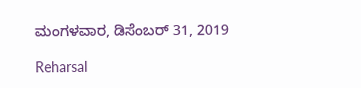ಮಂಗಳವಾರ, ಡಿಸೆಂಬರ್ 31, 2019

Reharsal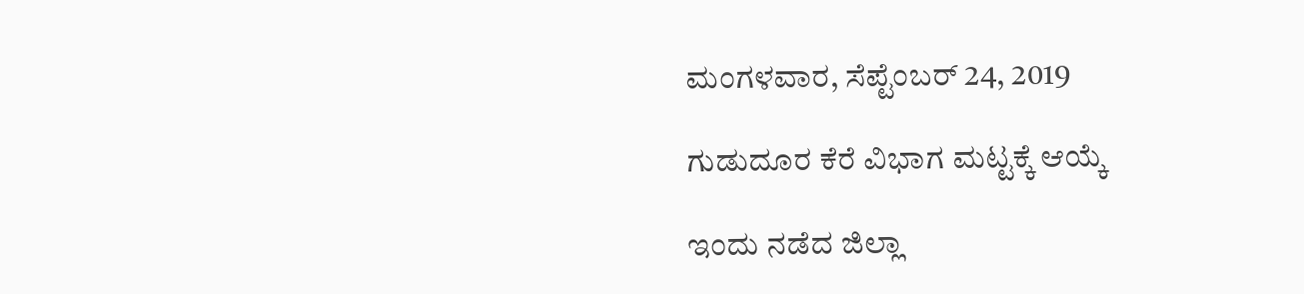ಮಂಗಳವಾರ, ಸೆಪ್ಟೆಂಬರ್ 24, 2019

ಗುಡುದೂರ ಕೆರೆ ವಿಭಾಗ ಮಟ್ಟಕ್ಕೆ ಆಯ್ಕೆ

ಇಂದು ನಡೆದ ಜಿಲ್ಲಾ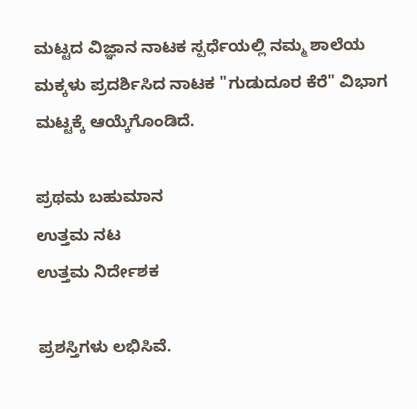ಮಟ್ಟದ ವಿಜ್ಞಾನ ನಾಟಕ ಸ್ಪರ್ಧೆಯಲ್ಲಿ ನಮ್ಮ ಶಾಲೆಯ ಮಕ್ಕಳು ಪ್ರದರ್ಶಿಸಿದ ನಾಟಕ "ಗುಡುದೂರ ಕೆರೆ" ವಿಭಾಗ ಮಟ್ಟಕ್ಕೆ ಆಯ್ಕೆಗೊಂಡಿದೆ.

ಪ್ರಥಮ ಬಹುಮಾನ
ಉತ್ತಮ ನಟ
ಉತ್ತಮ ನಿರ್ದೇಶಕ

ಪ್ರಶಸ್ತಿಗಳು ಲಭಿಸಿವೆ.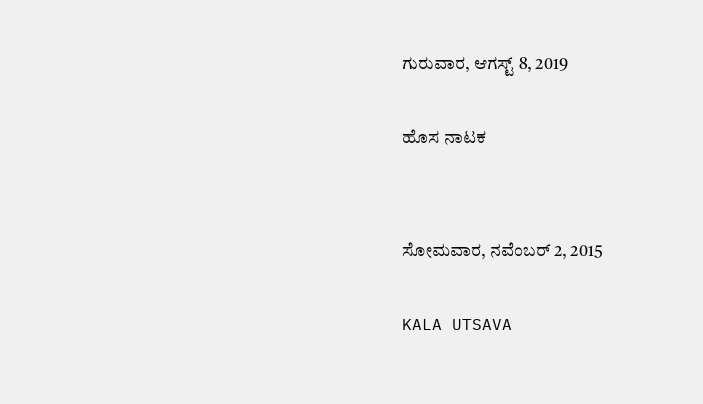ಗುರುವಾರ, ಆಗಸ್ಟ್ 8, 2019

ಹೊಸ ನಾಟಕ


ಸೋಮವಾರ, ನವೆಂಬರ್ 2, 2015

KALA UTSAVA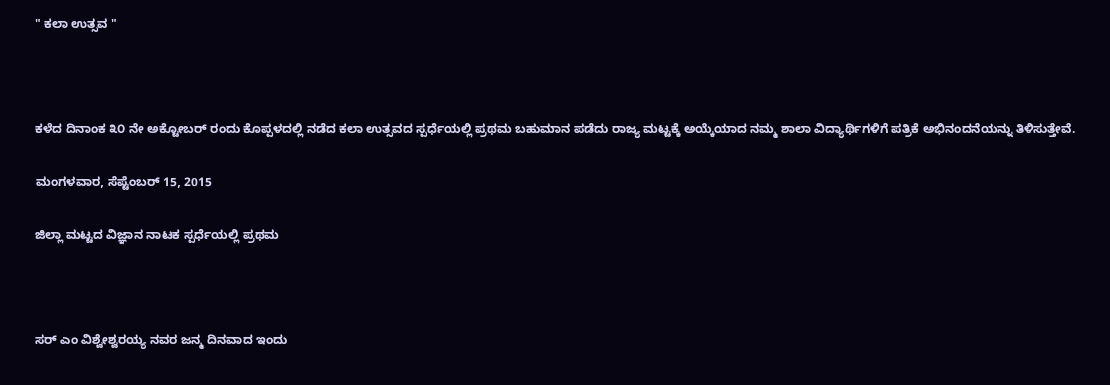" ಕಲಾ ಉತ್ಸವ "



ಕಳೆದ ದಿನಾಂಕ ೩೦ ನೇ ಅಕ್ಟೋಬರ್ ರಂದು ಕೊಪ್ಪಳದಲ್ಲಿ ನಡೆದ ಕಲಾ ಉತ್ಸವದ ಸ್ಪರ್ಧೆಯಲ್ಲಿ ಪ್ರಥಮ ಬಹುಮಾನ ಪಡೆದು ರಾಜ್ಯ ಮಟ್ಟಕ್ಕೆ ಅಯ್ಕೆಯಾದ ನಮ್ಮ ಶಾಲಾ ವಿದ್ಯಾರ್ಥಿಗಳಿಗೆ ಪತ್ರಿಕೆ ಅಭಿನಂದನೆಯನ್ನು ತಿಳಿಸುತ್ತೇವೆ.

ಮಂಗಳವಾರ, ಸೆಪ್ಟೆಂಬರ್ 15, 2015

ಜಿಲ್ಲಾ ಮಟ್ಟದ ವಿಜ್ಞಾನ ನಾಟಕ ಸ್ಪರ್ಧೆಯಲ್ಲಿ ಪ್ರಥಮ



ಸರ್ ಎಂ ವಿಶ್ವೇಶ್ವರಯ್ಯ ನವರ ಜನ್ಮ ದಿನವಾದ ಇಂದು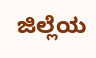ಜಿಲ್ಲೆಯ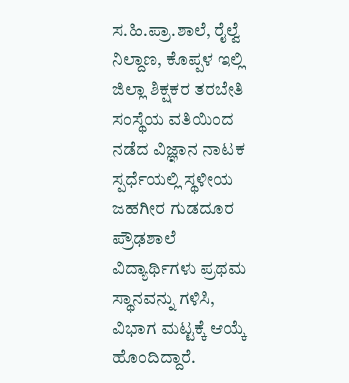ಸ.ಹಿ.ಪ್ರಾ.ಶಾಲೆ, ರೈಲ್ವೆ ನಿಲ್ದಾಣ, ಕೊಪ್ಪಳ ಇಲ್ಲಿ ಜಿಲ್ಲಾ ಶಿಕ್ಷಕರ ತರಬೇತಿ ಸಂಸ್ಥೆಯ ವತಿಯಿಂದ ನಡೆದ ವಿಜ್ಞಾನ ನಾಟಕ ಸ್ಪರ್ಧೆಯಲ್ಲಿ ಸ್ಥಳೀಯ ಜಹಗೀರ ಗುಡದೂರ ಪ್ರೌಢಶಾಲೆ ವಿದ್ಯಾರ್ಥಿಗಳು ಪ್ರಥಮ ಸ್ಥಾನವನ್ನು ಗಳಿಸಿ, ವಿಭಾಗ ಮಟ್ಟಕ್ಕೆ ಆಯ್ಕೆ ಹೊಂದಿದ್ದಾರೆ.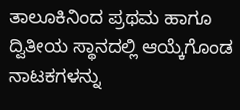ತಾಲೂಕಿನಿಂದ ಪ್ರಥಮ ಹಾಗೂ ದ್ವಿತೀಯ ಸ್ಥಾನದಲ್ಲಿ ಆಯ್ಕೆಗೊಂಡ ನಾಟಕಗಳನ್ನು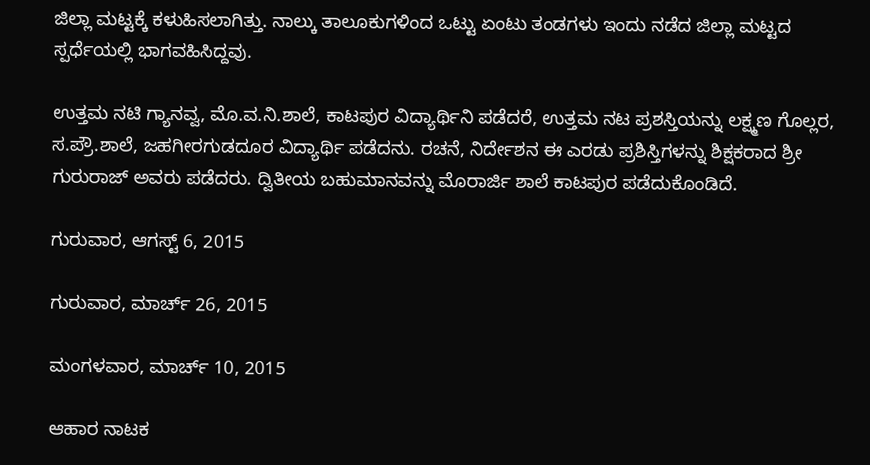ಜಿಲ್ಲಾ ಮಟ್ಟಕ್ಕೆ ಕಳುಹಿಸಲಾಗಿತ್ತು. ನಾಲ್ಕು ತಾಲೂಕುಗಳಿಂದ ಒಟ್ಟು ಏಂಟು ತಂಡಗಳು ಇಂದು ನಡೆದ ಜಿಲ್ಲಾ ಮಟ್ಟದ ಸ್ಪರ್ಧೆಯಲ್ಲಿ ಭಾಗವಹಿಸಿದ್ದವು.

ಉತ್ತಮ ನಟಿ ಗ್ಯಾನವ್ವ, ಮೊ.ವ.ನಿ.ಶಾಲೆ, ಕಾಟಪುರ ವಿದ್ಯಾರ್ಥಿನಿ ಪಡೆದರೆ, ಉತ್ತಮ ನಟ ಪ್ರಶಸ್ತಿಯನ್ನು ಲಕ್ಷ್ಮಣ ಗೊಲ್ಲರ, ಸ.ಪ್ರೌ.ಶಾಲೆ, ಜಹಗೀರಗುಡದೂರ ವಿದ್ಯಾರ್ಥಿ ಪಡೆದನು. ರಚನೆ, ನಿರ್ದೇಶನ ಈ ಎರಡು ಪ್ರಶಿಸ್ತಿಗಳನ್ನು ಶಿಕ್ಷಕರಾದ ಶ್ರೀ ಗುರುರಾಜ್ ಅವರು ಪಡೆದರು. ದ್ವಿತೀಯ ಬಹುಮಾನವನ್ನು ಮೊರಾರ್ಜಿ ಶಾಲೆ ಕಾಟಪುರ ಪಡೆದುಕೊಂಡಿದೆ.

ಗುರುವಾರ, ಆಗಸ್ಟ್ 6, 2015

ಗುರುವಾರ, ಮಾರ್ಚ್ 26, 2015

ಮಂಗಳವಾರ, ಮಾರ್ಚ್ 10, 2015

ಆಹಾರ ನಾಟಕ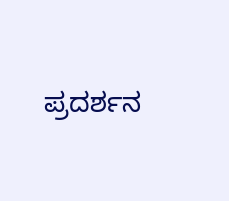ಪ್ರದರ್ಶನ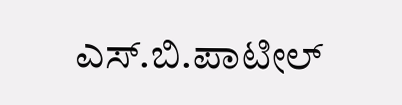ಎಸ್.ಬಿ.ಪಾಟೀಲ್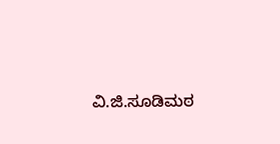ವಿ.ಜಿ.ಸೂಡಿಮಠ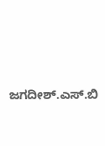ಜಗದೀಶ್.ಎಸ್.ಬಿ